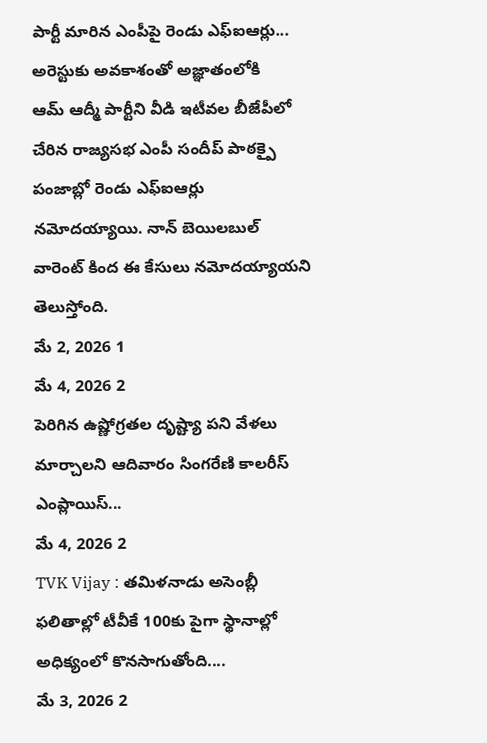పార్టీ మారిన ఎంపీపై రెండు ఎఫ్ఐఆర్లు... అరెస్టుకు అవకాశంతో అజ్ఞాతంలోకి
ఆమ్ ఆద్మీ పార్టీని వీడి ఇటీవల బీజేపీలో చేరిన రాజ్యసభ ఎంపీ సందీప్ పాఠక్పై పంజాబ్లో రెండు ఎఫ్ఐఆర్లు నమోదయ్యాయి. నాన్ బెయిలబుల్ వారెంట్ కింద ఈ కేసులు నమోదయ్యాయని తెలుస్తోంది.
మే 2, 2026 1
మే 4, 2026 2
పెరిగిన ఉష్ణోగ్రతల దృష్ట్యా పని వేళలు మార్చాలని ఆదివారం సింగరేణి కాలరీస్ ఎంప్లాయిస్...
మే 4, 2026 2
TVK Vijay : తమిళనాడు అసెంబ్లీ ఫలితాల్లో టీవీకే 100కు పైగా స్థానాల్లో అధిక్యంలో కొనసాగుతోంది....
మే 3, 2026 2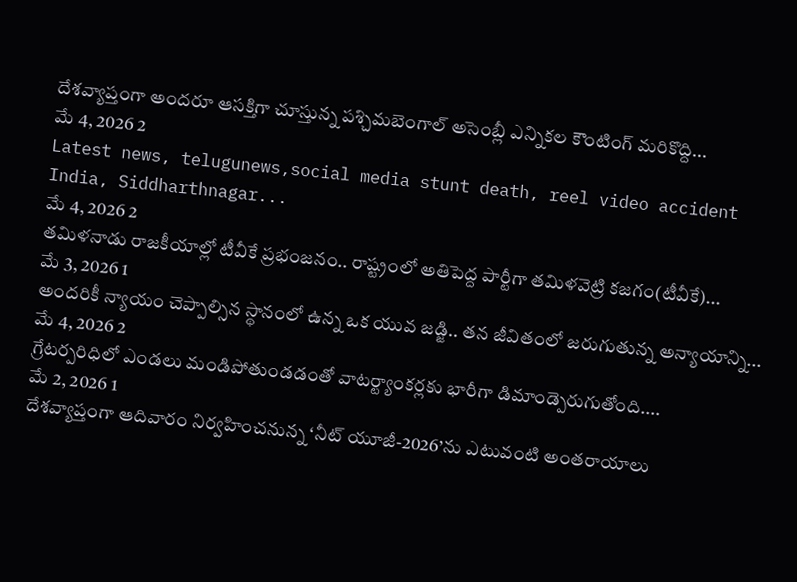దేశవ్యాప్తంగా అందరూ ఆసక్తిగా చూస్తున్న పశ్చిమబెంగాల్ అసెంబ్లీ ఎన్నికల కౌంటింగ్ మరికొద్ది...
మే 4, 2026 2
Latest news, telugunews,social media stunt death, reel video accident India, Siddharthnagar...
మే 4, 2026 2
తమిళనాడు రాజకీయాల్లో టీవీకే ప్రభంజనం.. రాష్ట్రంలో అతిపెద్ద పార్టీగా తమిళవెట్రి కజగం(టీవీకే)...
మే 3, 2026 1
అందరికీ న్యాయం చెప్పాల్సిన స్థానంలో ఉన్న ఒక యువ జడ్జి.. తన జీవితంలో జరుగుతున్న అన్యాయాన్ని...
మే 4, 2026 2
గ్రేటర్పరిధిలో ఎండలు మండిపోతుండడంతో వాటర్ట్యాంకర్లకు భారీగా డిమాండ్పెరుగుతోంది....
మే 2, 2026 1
దేశవ్యాప్తంగా ఆదివారం నిర్వహించనున్న ‘నీట్ యూజీ-2026’ను ఎటువంటి అంతరాయాలు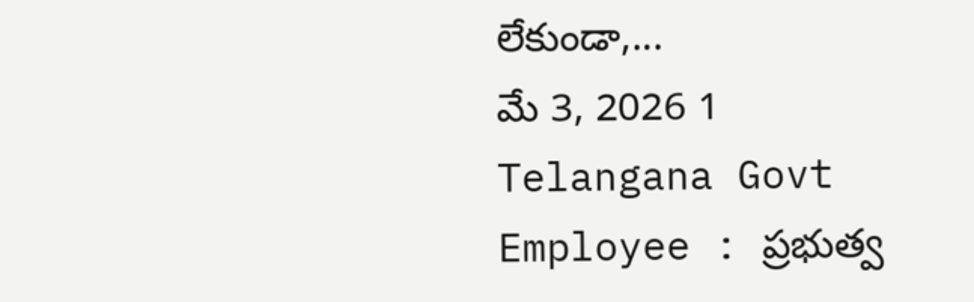లేకుండా,...
మే 3, 2026 1
Telangana Govt Employee : ప్రభుత్వ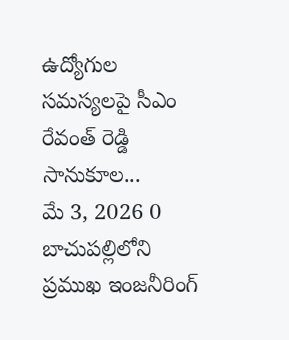ఉద్యోగుల సమస్యలపై సీఎం రేవంత్ రెడ్డి సానుకూల...
మే 3, 2026 0
బాచుపల్లిలోని ప్రముఖ ఇంజనీరింగ్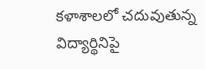కళాశాలలో చదువుతున్న విద్యార్థినిపై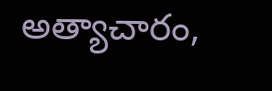అత్యాచారం,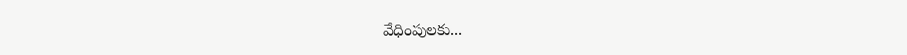వేధింపులకు...